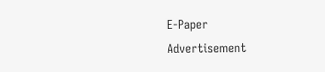E-Paper
Advertisement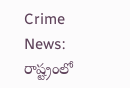Crime News: రాష్ట్రంలో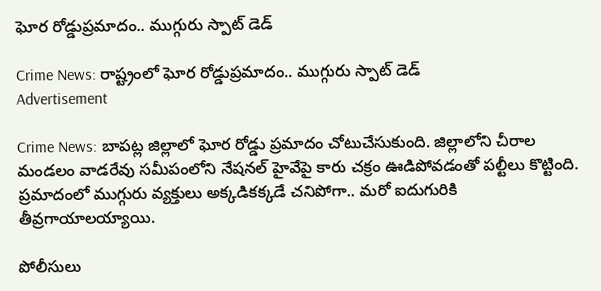ఘోర రోడ్డుప్రమాదం.. ముగ్గురు స్పాట్ డెడ్

Crime News: రాష్ట్రంలో ఘోర రోడ్డుప్రమాదం.. ముగ్గురు స్పాట్ డెడ్
Advertisement

Crime News: బాపట్ల జిల్లాలో ఘోర రోడ్డు ప్రమాదం చోటుచేసుకుంది. జిల్లాలోని చీరాల మండలం వాడరేవు సమీపంలోని నేషనల్ హైవేపై కారు చక్రం ఊడిపోవడంతో పల్టీలు కొట్టింది. ప్రమాదంలో ముగ్గురు వ్యక్తులు అక్కడికక్కడే చనిపోగా.. మరో ఐదుగురికి తీవ్రగాయాలయ్యాయి.

పోలీసులు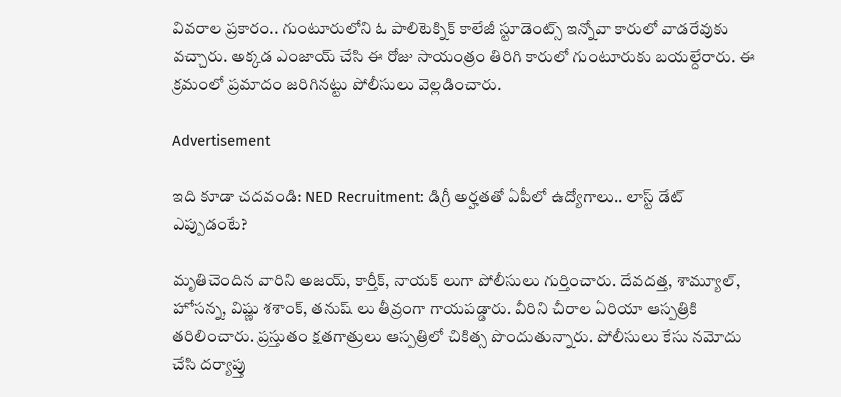వివరాల ప్రకారం.. గుంటూరులోని ఓ పాలిటెక్నిక్ కాలేజీ స్టూడెంట్స్ ఇన్నోవా కారులో వాడరేవుకు వచ్చారు. అక్కడ ఎంజాయ్ చేసి ఈ రోజు సాయంత్రం తిరిగి కారులో గుంటూరుకు బయల్దేరారు. ఈ క్రమంలో ప్రమాదం జరిగినట్టు పోలీసులు వెల్లడించారు.

Advertisement

ఇది కూడా చదవండి: NED Recruitment: డిగ్రీ అర్హతతో ఏపీలో ఉద్యోగాలు.. లాస్ట్ డేట్ ఎప్పుడంటే?

మృతిచెందిన వారిని అజయ్, కార్తీక్, నాయక్ లుగా పోలీసులు గుర్తించారు. దేవదత్త, శామ్యూల్, హోసన్న, విష్ణు శశాంక్, తనుష్ లు తీవ్రంగా గాయపడ్డారు. వీరిని చీరాల ఏరియా ఆస్పత్రికి తరిలించారు. ప్రస్తుతం క్షతగాత్రులు ఆస్పత్రిలో చికిత్స పొందుతున్నారు. పోలీసులు కేసు నమోదు చేసి దర్యాప్తు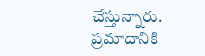చేస్తున్నారు. ప్రమాదానికి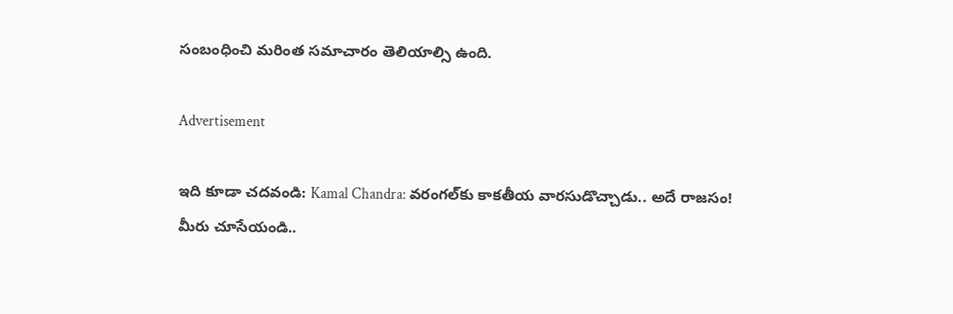సంబంధించి మరింత సమాచారం తెలియాల్సి ఉంది.

Advertisement

ఇది కూడా చదవండి: Kamal Chandra: వరంగల్‌కు కాకతీయ వారసుడొచ్చాడు.. అదే రాజసం! మీరు చూసేయండి..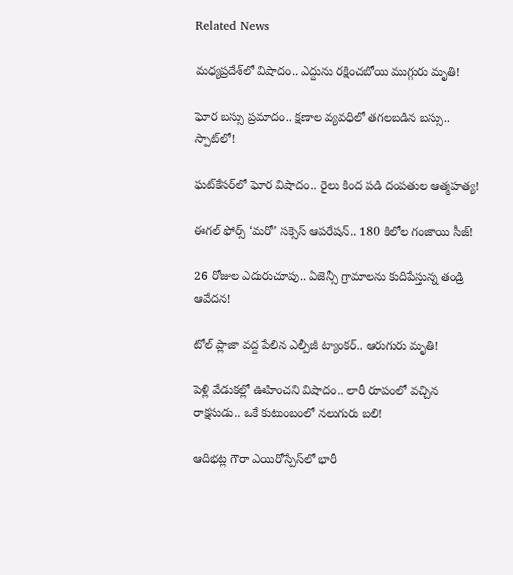Related News

మధ్యప్రదేశ్‌లో విషాదం.. ఎద్దును రక్షించబోయి ముగ్గురు మృతి!

ఘోర బస్సు ప్రమాదం.. క్షణాల వ్యవధిలో తగలబడిన బస్సు.. స్పాట్‌లో!

ఘట్‌కేసర్‌లో ఘోర విషాదం.. రైలు కింద పడి దంపతుల ఆత్మహత్య!

ఈగల్ ఫోర్స్ ‘మరో’ సక్సెస్ ఆపరేషన్.. 180 కిలోల గంజాయి సీజ్!

26 రోజుల ఎదురుచూపు.. ఏజెన్సీ గ్రామాలను కుదిపేస్తున్న తండ్రి ఆవేదన!

టోల్ ప్లాజా వద్ద పేలిన ఎల్పీజీ ట్యాంకర్.. ఆరుగురు మృతి!

పెళ్లి వేడుకల్లో ఊహించని విషాదం.. లారీ రూపంలో వచ్చిన రాక్షసుడు.. ఒకే కుటుంబంలో నలుగురు బలి!

ఆదిభట్ల గౌరా ఎయిరోస్పేస్‌లో భారీ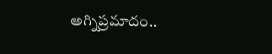అగ్నిప్రమాదం..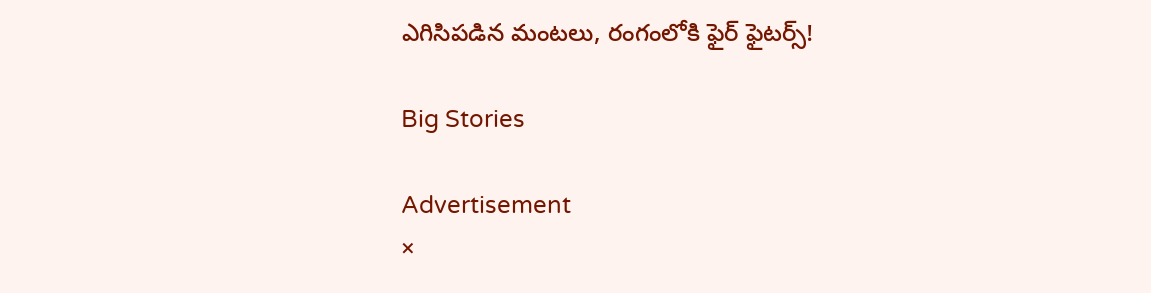ఎగిసిపడిన మంటలు, రంగంలోకి ఫైర్ ఫైటర్స్!

Big Stories

Advertisement
×